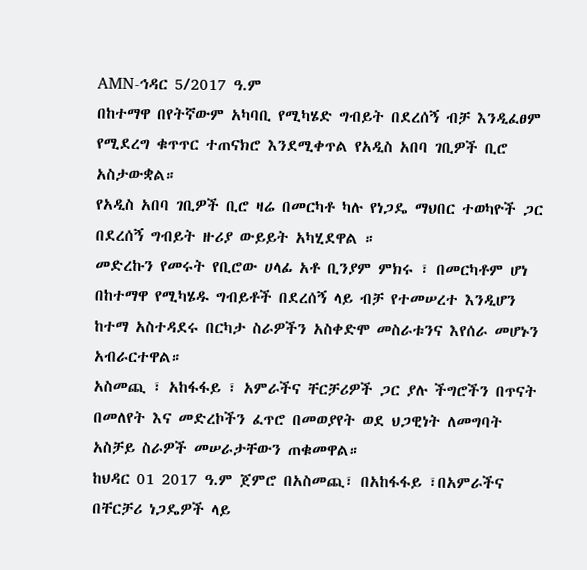AMN-ኅዳር 5/2017 ዓ.ም
በከተማዋ በየትኛውም አካባቢ የሚካሄድ ግብይት በደረሰኝ ብቻ እንዲፈፀም የሚደረግ ቁጥጥር ተጠናክሮ እንደሚቀጥል የአዲስ አበባ ገቢዎች ቢሮ አስታውቋል።
የአዲስ አበባ ገቢዎች ቢሮ ዛሬ በመርካቶ ካሉ የነጋዴ ማህበር ተወካዮች ጋር በደረሰኝ ግብይት ዙሪያ ውይይት አካሂደዋል ።
መድረኩን የመሩት የቢሮው ሀላፊ አቶ ቢንያም ምክሩ ፣ በመርካቶም ሆነ በከተማዋ የሚካሄዱ ግብይቶች በደረሰኝ ላይ ብቻ የተመሠረተ እንዲሆን ከተማ አስተዳደሩ በርካታ ስራዎችን አስቀድሞ መስራቱንና እየሰራ መሆኑን አብራርተዋል።
አስመጪ ፣ አከፋፋይ ፣ አምራችና ቸርቻሪዎች ጋር ያሉ ችግሮችን በጥናት በመለየት እና መድረኮችን ፈጥሮ በመወያየት ወደ ህጋዊነት ለመግባት አስቻይ ስራዎች መሠራታቸውን ጠቁመዋል።
ከህዳር 01 2017 ዓ.ም ጀምሮ በአስመጪ፣ በአከፋፋይ ፣በአምራችና በቸርቻሪ ነጋዴዎች ላይ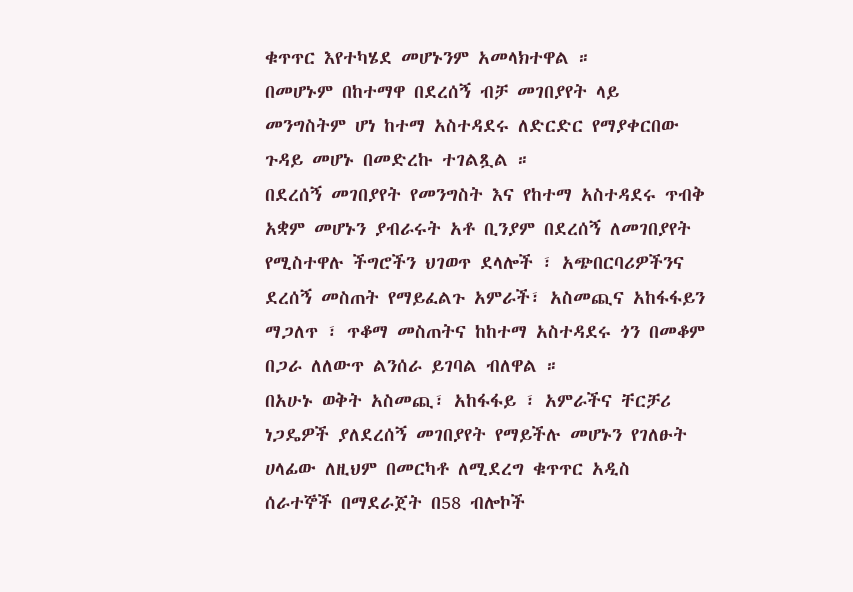ቁጥጥር እየተካሄደ መሆኑንም አመላክተዋል ።
በመሆኑም በከተማዋ በደረሰኝ ብቻ መገበያየት ላይ መንግስትም ሆነ ከተማ አስተዳደሩ ለድርድር የማያቀርበው ጉዳይ መሆኑ በመድረኩ ተገልጿል ።
በደረሰኝ መገበያየት የመንግስት እና የከተማ አስተዳደሩ ጥብቅ አቋም መሆኑን ያብራሩት አቶ ቢንያም በደረሰኝ ለመገበያየት የሚስተዋሉ ችግሮችን ህገወጥ ደላሎች ፣ አጭበርባሪዎችንና ደረሰኝ መስጠት የማይፈልጉ አምራች፣ አስመጪና አከፋፋይን ማጋለጥ ፣ ጥቆማ መስጠትና ከከተማ አስተዳደሩ ጎን በመቆም በጋራ ለለውጥ ልንሰራ ይገባል ብለዋል ።
በአሁኑ ወቅት አስመጪ፣ አከፋፋይ ፣ አምራችና ቸርቻሪ ነጋዴዎች ያለደረሰኝ መገበያየት የማይችሉ መሆኑን የገለፁት ሀላፊው ለዚህም በመርካቶ ለሚደረግ ቁጥጥር አዲስ ሰራተኞች በማደራጀት በ58 ብሎኮች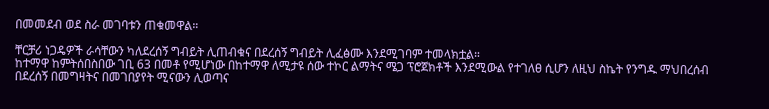በመመደብ ወደ ስራ መገባቱን ጠቁመዋል።

ቸርቻሪ ነጋዴዎች ራሳቸውን ካለደረሰኝ ግብይት ሊጠብቁና በደረሰኝ ግብይት ሊፈፅሙ እንደሚገባም ተመላክቷል።
ከተማዋ ከምትሰበስበው ገቢ 63 በመቶ የሚሆነው በከተማዋ ለሚታዩ ሰው ተኮር ልማትና ሜጋ ፕሮጀክቶች እንደሚውል የተገለፀ ሲሆን ለዚህ ስኬት የንግዱ ማህበረሰብ በደረሰኝ በመግዛትና በመገበያየት ሚናውን ሊወጣና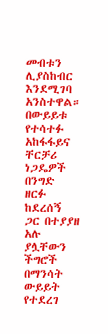መብቱን ሊያስከብር እንደሚገባ አንስተዋል።
በውይይቱ የተሳተፉ አከፋፋይና ቸርቻሪ ነጋዴዎች በንግድ ዘርፉ ከደረሰኝ ጋር በተያያዘ አሉ ያሏቸውን ችግሮች በማንሳት ውይይት የተደረገ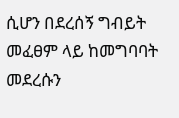ሲሆን በደረሰኝ ግብይት መፈፀም ላይ ከመግባባት መደረሱን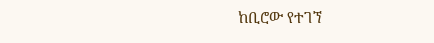ከቢሮው የተገኘ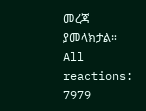መረጃ ያመላክታል።
All reactions:
7979